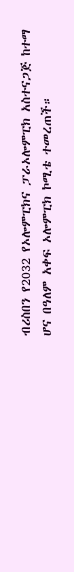ብሪስበን የ2032 የኦሎምፒክና ፓራኦሎምፒክ አስተናጋጅ ከተማ ሆና በዓለም አቀፍ ኦሎምፒክ ኮሚቴ ተመረጠች።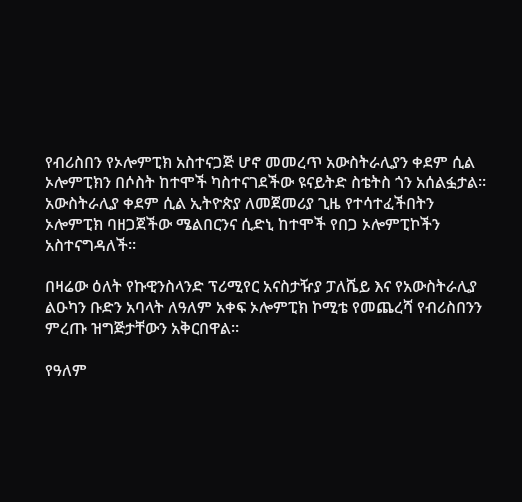የብሪስበን የኦሎምፒክ አስተናጋጅ ሆኖ መመረጥ አውስትራሊያን ቀደም ሲል ኦሎምፒክን በሶስት ከተሞች ካስተናገደችው ዩናይትድ ስቴትስ ጎን አሰልፏታል።
አውስትራሊያ ቀደም ሲል ኢትዮጵያ ለመጀመሪያ ጊዜ የተሳተፈችበትን ኦሎምፒክ ባዘጋጀችው ሜልበርንና ሲድኒ ከተሞች የበጋ ኦሎምፒኮችን አስተናግዳለች።

በዛሬው ዕለት የኩዊንስላንድ ፕሪሚየር አናስታዥያ ፓለሼይ እና የአውስትራሊያ ልዑካን ቡድን አባላት ለዓለም አቀፍ ኦሎምፒክ ኮሚቴ የመጨረሻ የብሪስበንን ምረጡ ዝግጅታቸውን አቅርበዋል።

የዓለም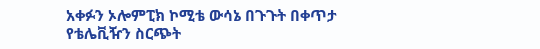አቀፉን ኦሎምፒክ ኮሚቴ ውሳኔ በጉጉት በቀጥታ የቴሌቪዥን ስርጭት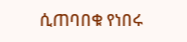ሲጠባበቁ የነበሩ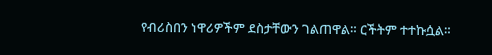የብሪስበን ነዋሪዎችም ደስታቸውን ገልጠዋል። ርችትም ተተኩሷል።